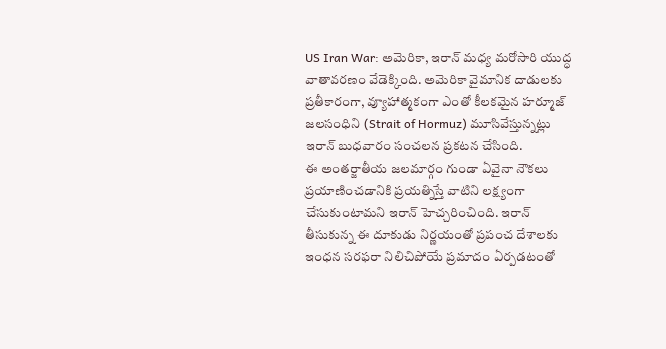US Iran War: అమెరికా, ఇరాన్ మధ్య మరోసారి యుద్ధ వాతావరణం వేడెక్కింది. అమెరికా వైమానిక దాడులకు ప్రతీకారంగా, వ్యూహాత్మకంగా ఎంతో కీలకమైన హర్మూజ్ జలసంధిని (Strait of Hormuz) మూసివేస్తున్నట్లు ఇరాన్ బుధవారం సంచలన ప్రకటన చేసింది.
ఈ అంతర్జాతీయ జలమార్గం గుండా ఏవైనా నౌకలు ప్రయాణించడానికి ప్రయత్నిస్తే వాటిని లక్ష్యంగా చేసుకుంటామని ఇరాన్ హెచ్చరించింది. ఇరాన్ తీసుకున్న ఈ దూకుడు నిర్ణయంతో ప్రపంచ దేశాలకు ఇంధన సరఫరా నిలిచిపోయే ప్రమాదం ఏర్పడటంతో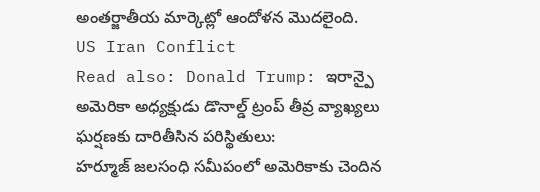అంతర్జాతీయ మార్కెట్లో ఆందోళన మొదలైంది.
US Iran Conflict
Read also: Donald Trump: ఇరాన్పై అమెరికా అధ్యక్షుడు డొనాల్డ్ ట్రంప్ తీవ్ర వ్యాఖ్యలు
ఘర్షణకు దారితీసిన పరిస్థితులు:
హర్మూజ్ జలసంధి సమీపంలో అమెరికాకు చెందిన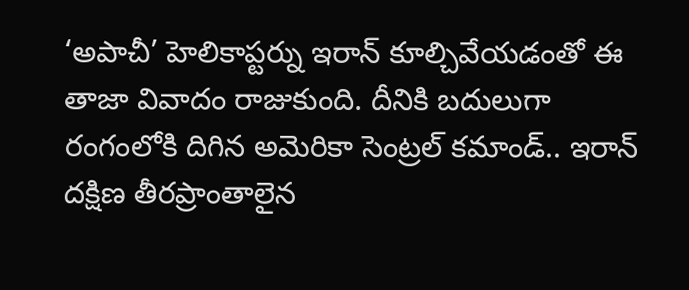‘అపాచీ’ హెలికాప్టర్ను ఇరాన్ కూల్చివేయడంతో ఈ తాజా వివాదం రాజుకుంది. దీనికి బదులుగా రంగంలోకి దిగిన అమెరికా సెంట్రల్ కమాండ్.. ఇరాన్ దక్షిణ తీరప్రాంతాలైన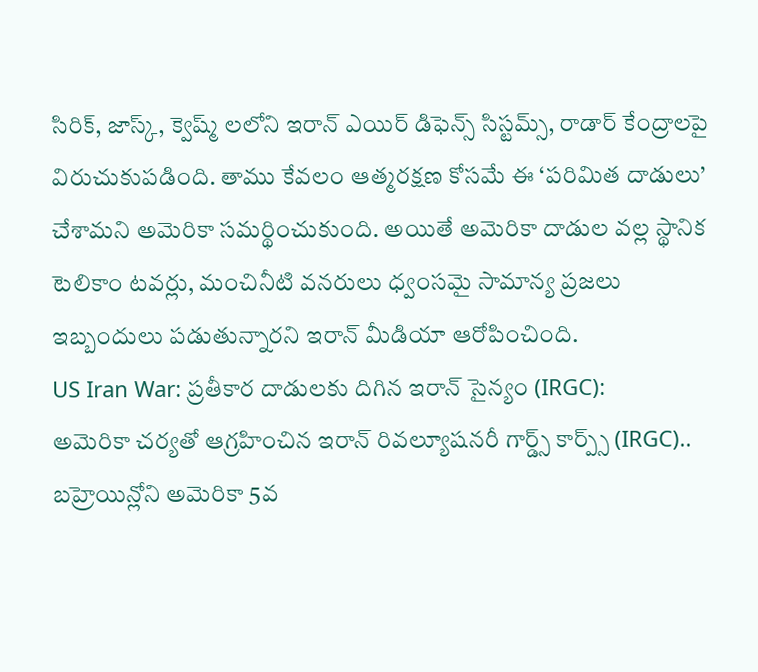సిరిక్, జాస్క్, క్వెష్మ్ లలోని ఇరాన్ ఎయిర్ డిఫెన్స్ సిస్టమ్స్, రాడార్ కేంద్రాలపై విరుచుకుపడింది. తాము కేవలం ఆత్మరక్షణ కోసమే ఈ ‘పరిమిత దాడులు’ చేశామని అమెరికా సమర్థించుకుంది. అయితే అమెరికా దాడుల వల్ల స్థానిక టెలికాం టవర్లు, మంచినీటి వనరులు ధ్వంసమై సామాన్య ప్రజలు ఇబ్బందులు పడుతున్నారని ఇరాన్ మీడియా ఆరోపించింది.
US Iran War: ప్రతీకార దాడులకు దిగిన ఇరాన్ సైన్యం (IRGC):
అమెరికా చర్యతో ఆగ్రహించిన ఇరాన్ రివల్యూషనరీ గార్డ్స్ కార్ప్స్ (IRGC).. బహ్రెయిన్లోని అమెరికా 5వ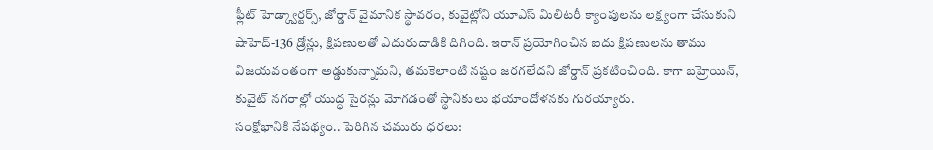ఫ్లీట్ హెడ్క్వార్టర్స్, జోర్డాన్ వైమానిక స్థావరం, కువైట్లోని యూఎస్ మిలిటరీ క్యాంపులను లక్ష్యంగా చేసుకుని షాహెద్-136 డ్రోన్లు, క్షిపణులతో ఎదురుదాడికి దిగింది. ఇరాన్ ప్రయోగించిన ఐదు క్షిపణులను తాము విజయవంతంగా అడ్డుకున్నామని, తమకెలాంటి నష్టం జరగలేదని జోర్డాన్ ప్రకటించింది. కాగా బహ్రెయిన్, కువైట్ నగరాల్లో యుద్ధ సైరన్లు మోగడంతో స్థానికులు భయాందోళనకు గురయ్యారు.
సంక్షోభానికి నేపథ్యం.. పెరిగిన చమురు ధరలు: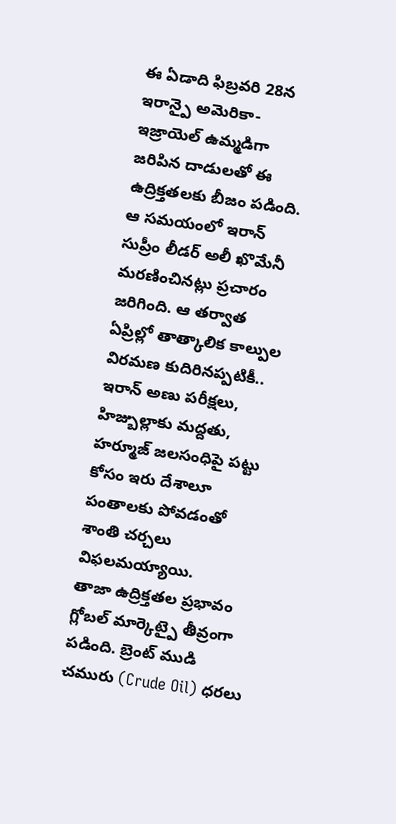ఈ ఏడాది ఫిబ్రవరి 28న ఇరాన్పై అమెరికా-ఇజ్రాయెల్ ఉమ్మడిగా జరిపిన దాడులతో ఈ ఉద్రిక్తతలకు బీజం పడింది. ఆ సమయంలో ఇరాన్ సుప్రీం లీడర్ అలీ ఖొమేనీ మరణించినట్లు ప్రచారం జరిగింది. ఆ తర్వాత ఏప్రిల్లో తాత్కాలిక కాల్పుల విరమణ కుదిరినప్పటికీ.. ఇరాన్ అణు పరీక్షలు, హిజ్బుల్లాకు మద్దతు, హర్మూజ్ జలసంధిపై పట్టు కోసం ఇరు దేశాలూ పంతాలకు పోవడంతో శాంతి చర్చలు విఫలమయ్యాయి.
తాజా ఉద్రిక్తతల ప్రభావం గ్లోబల్ మార్కెట్పై తీవ్రంగా పడింది. బ్రెంట్ ముడి చమురు (Crude Oil) ధరలు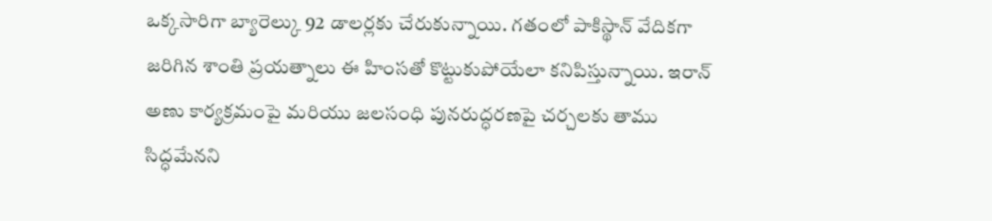ఒక్కసారిగా బ్యారెల్కు 92 డాలర్లకు చేరుకున్నాయి. గతంలో పాకిస్థాన్ వేదికగా జరిగిన శాంతి ప్రయత్నాలు ఈ హింసతో కొట్టుకుపోయేలా కనిపిస్తున్నాయి. ఇరాన్ అణు కార్యక్రమంపై మరియు జలసంధి పునరుద్ధరణపై చర్చలకు తాము సిద్ధమేనని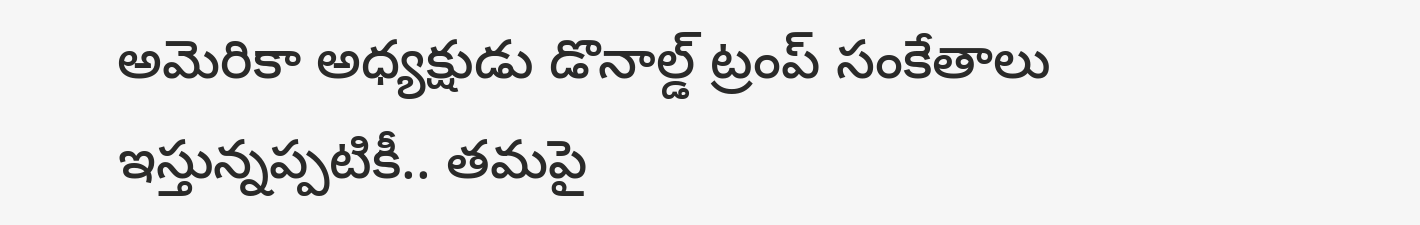అమెరికా అధ్యక్షుడు డొనాల్డ్ ట్రంప్ సంకేతాలు ఇస్తున్నప్పటికీ.. తమపై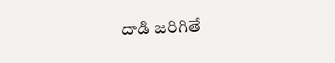దాడి జరిగితే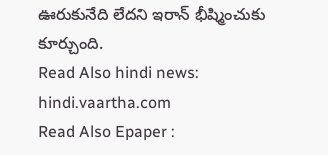ఊరుకునేది లేదని ఇరాన్ భీష్మించుకు కూర్చుంది.
Read Also hindi news: hindi.vaartha.com
Read Also Epaper :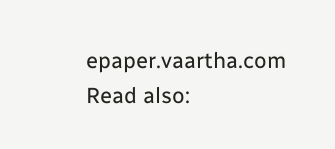epaper.vaartha.com
Read also: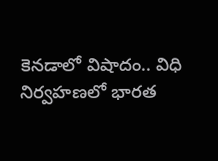కెనడాలో విషాదం.. విధి నిర్వహణలో భారత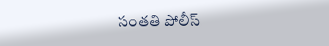సంతతి పోలీస్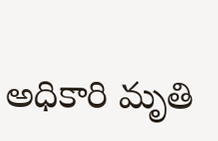అధికారి మృతి